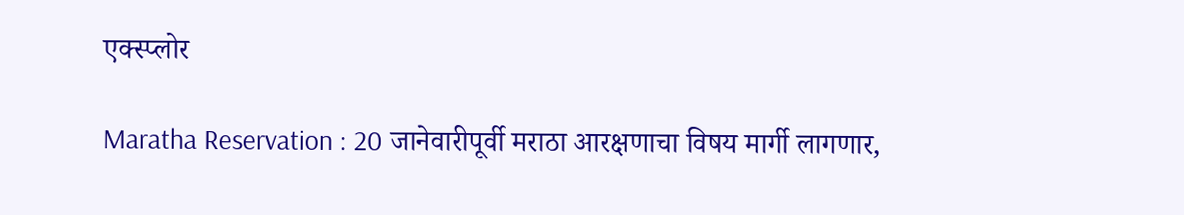एक्स्प्लोर

Maratha Reservation : 20 जानेवारीपूर्वी मराठा आरक्षणाचा विषय मार्गी लागणार,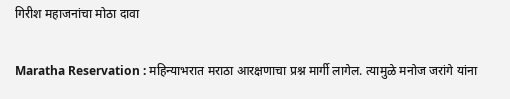गिरीश महाजनांचा मोठा दावा

Maratha Reservation : महिन्याभरात मराठा आरक्षणाचा प्रश्न मार्गी लागेल. त्यामुळे मनोज जरांगे यांना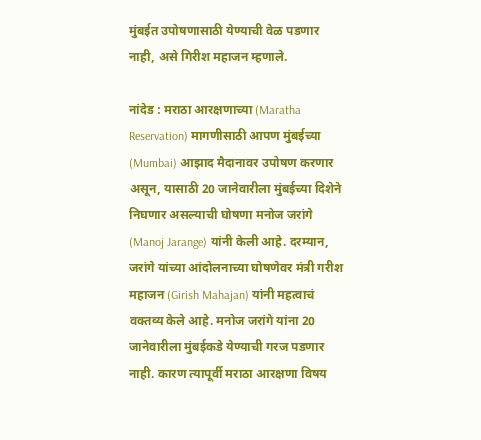मुंबईत उपोषणासाठी येण्याची वेळ पडणार नाही, असे गिरीश महाजन म्हणाले.

नांदेड : मराठा आरक्षणाच्या (Maratha Reservation) मागणीसाठी आपण मुंबईच्या (Mumbai) आझाद मैदानावर उपोषण करणार असून, यासाठी 20 जानेवारीला मुंबईच्या दिशेने निघणार असल्याची घोषणा मनोज जरांगे (Manoj Jarange) यांनी केली आहे. दरम्यान, जरांगे यांच्या आंदोलनाच्या घोषणेवर मंत्री गरीश महाजन (Girish Mahajan) यांनी महत्वाचं वक्तव्य केले आहे. मनोज जरांगे यांना 20 जानेवारीला मुंबईकडे येण्याची गरज पडणार नाही. कारण त्यापूर्वी मराठा आरक्षणा विषय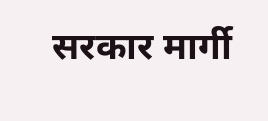सरकार मार्गी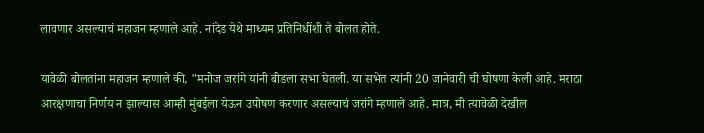लावणार असल्याचं महाजन म्हणाले आहे. नांदेड येथे माध्यम प्रतिनिधींशी ते बोलत होते.

यावेळी बोलतांना महाजन म्हणाले की, "मनोज जरांगे यांनी बीडला सभा घेतली. या सभेत त्यांनी 20 जानेवारी ची घोषणा केली आहे. मराठा आरक्षणाचा निर्णय न झाल्यास आम्ही मुंबईला येऊन उपोषण करणार असल्याचं जरांगे म्हणाले आहे. मात्र, मी त्यावेळी देखील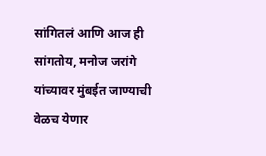सांगितलं आणि आज ही सांगतोय, मनोज जरांगे यांच्यावर मुंबईत जाण्याची वेळच येणार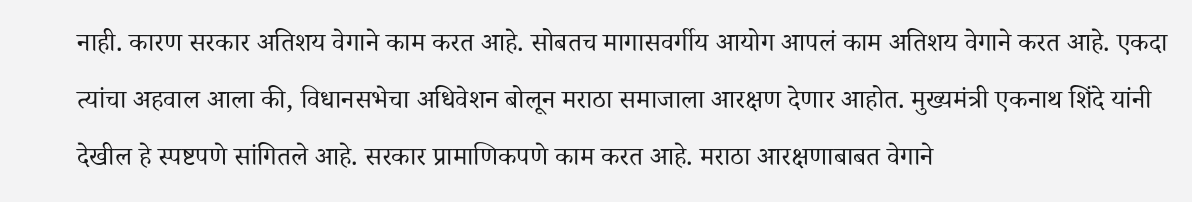नाही. कारण सरकार अतिशय वेगाने काम करत आहे. सोबतच मागासवर्गीय आयोग आपलं काम अतिशय वेगाने करत आहे. एकदा त्यांचा अहवाल आला की, विधानसभेचा अधिवेशन बोलून मराठा समाजाला आरक्षण देणार आहोत. मुख्यमंत्री एकनाथ शिंदे यांनी देखील हे स्पष्टपणे सांगितले आहे. सरकार प्रामाणिकपणे काम करत आहे. मराठा आरक्षणाबाबत वेगाने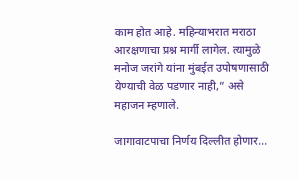काम होत आहे. महिन्याभरात मराठा आरक्षणाचा प्रश्न मार्गी लागेल. त्यामुळे मनोज जरांगे यांना मुंबईत उपोषणासाठी येण्याची वेळ पडणार नाही,” असे महाजन म्हणाले.

जागावाटपाचा निर्णय दिल्लीत होणार...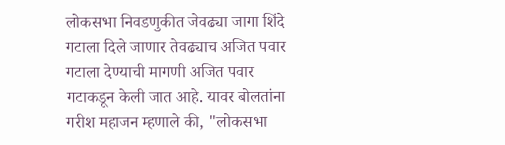लोकसभा निवडणुकीत जेवढ्या जागा शिंदे गटाला दिले जाणार तेवढ्याच अजित पवार गटाला देण्याची मागणी अजित पवार गटाकडून केली जात आहे. यावर बोलतांना गरीश महाजन म्हणाले की, "लोकसभा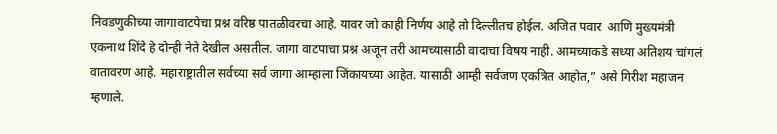निवडणुकीच्या जागावाटपेचा प्रश्न वरिष्ठ पातळीवरचा आहे. यावर जो काही निर्णय आहे तो दिल्लीतच होईल. अजित पवार  आणि मुख्यमंत्री एकनाथ शिंदे हे दोन्ही नेते देखील असतील. जागा वाटपाचा प्रश्न अजून तरी आमच्यासाठी वादाचा विषय नाही. आमच्याकडे सध्या अतिशय चांगलं वातावरण आहे. महाराष्ट्रातील सर्वच्या सर्व जागा आम्हाला जिंकायच्या आहेत. यासाठी आम्ही सर्वजण एकत्रित आहोत,” असे गिरीश महाजन म्हणाले.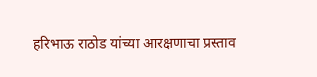हरिभाऊ राठोड यांच्या आरक्षणाचा प्रस्ताव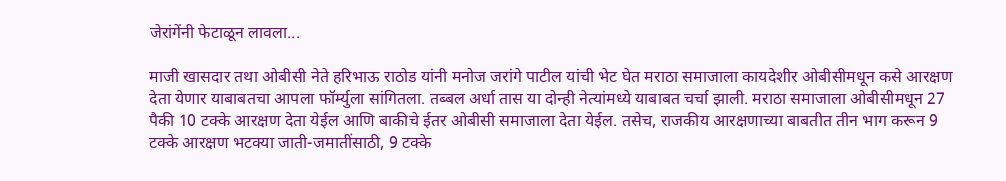जेरांगेंनी फेटाळून लावला...

माजी खासदार तथा ओबीसी नेते हरिभाऊ राठोड यांनी मनोज जरांगे पाटील यांची भेट घेत मराठा समाजाला कायदेशीर ओबीसीमधून कसे आरक्षण देता येणार याबाबतचा आपला फॉर्म्युला सांगितला. तब्बल अर्धा तास या दोन्ही नेत्यांमध्ये याबाबत चर्चा झाली. मराठा समाजाला ओबीसीमधून 27 पैकी 10 टक्के आरक्षण देता येईल आणि बाकीचे ईतर ओबीसी समाजाला देता येईल. तसेच, राजकीय आरक्षणाच्या बाबतीत तीन भाग करून 9 टक्के आरक्षण भटक्या जाती-जमातींसाठी, 9 टक्के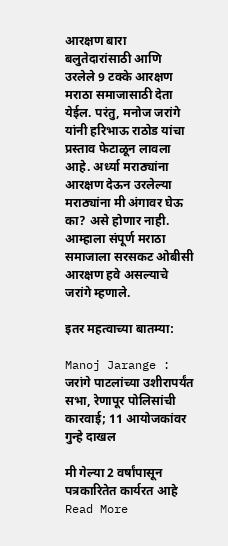आरक्षण बारा बलुतेदारांसाठी आणि उरलेले 9 टक्के आरक्षण मराठा समाजासाठी देता येईल. परंतु, मनोज जरांगे यांनी हरिभाऊ राठोड यांचा प्रस्ताव फेटाळून लावला आहे. अर्ध्या मराठ्यांना आरक्षण देऊन उरलेल्या मराठ्यांना मी अंगावर घेऊ का? असे होणार नाही. आम्हाला संपूर्ण मराठा समाजाला सरसकट ओबीसी आरक्षण हवे असल्याचे जरांगे म्हणाले.

इतर महत्वाच्या बातम्या:

Manoj Jarange : जरांगे पाटलांच्या उशीरापर्यंत सभा, रेणापूर पोलिसांची कारवाई; 11 आयोजकांवर गुन्हे दाखल

मी गेल्या 2 वर्षांपासून पत्रकारितेत कार्यरत आहे
Read More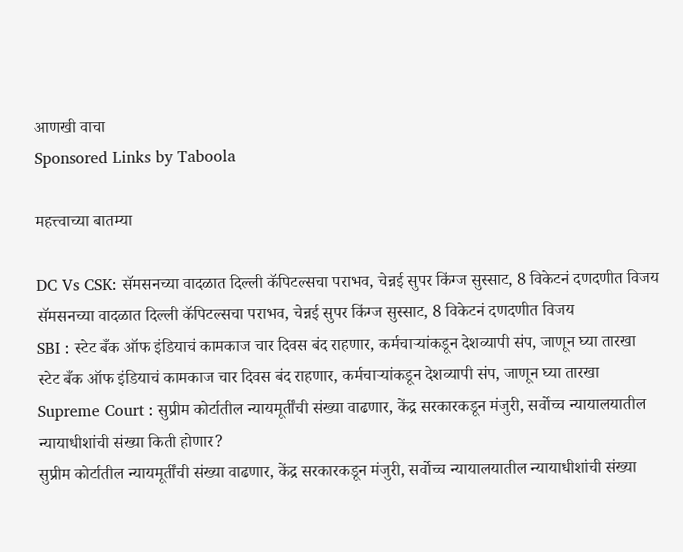आणखी वाचा
Sponsored Links by Taboola

महत्त्वाच्या बातम्या

DC Vs CSK: सॅमसनच्या वादळात दिल्ली कॅपिटल्सचा पराभव, चेन्नई सुपर किंग्ज सुस्साट, 8 विकेटनं दणदणीत विजय
सॅमसनच्या वादळात दिल्ली कॅपिटल्सचा पराभव, चेन्नई सुपर किंग्ज सुस्साट, 8 विकेटनं दणदणीत विजय
SBI : स्टेट बँक ऑफ इंडियाचं कामकाज चार दिवस बंद राहणार, कर्मचाऱ्यांकडून देशव्यापी संप, जाणून घ्या तारखा
स्टेट बँक ऑफ इंडियाचं कामकाज चार दिवस बंद राहणार, कर्मचाऱ्यांकडून देशव्यापी संप, जाणून घ्या तारखा
Supreme Court : सुप्रीम कोर्टातील न्यायमूर्तींची संख्या वाढणार, केंद्र सरकारकडून मंजुरी, सर्वोच्च न्यायालयातील न्यायाधीशांची संख्या किती होणार?
सुप्रीम कोर्टातील न्यायमूर्तींची संख्या वाढणार, केंद्र सरकारकडून मंजुरी, सर्वोच्च न्यायालयातील न्यायाधीशांची संख्या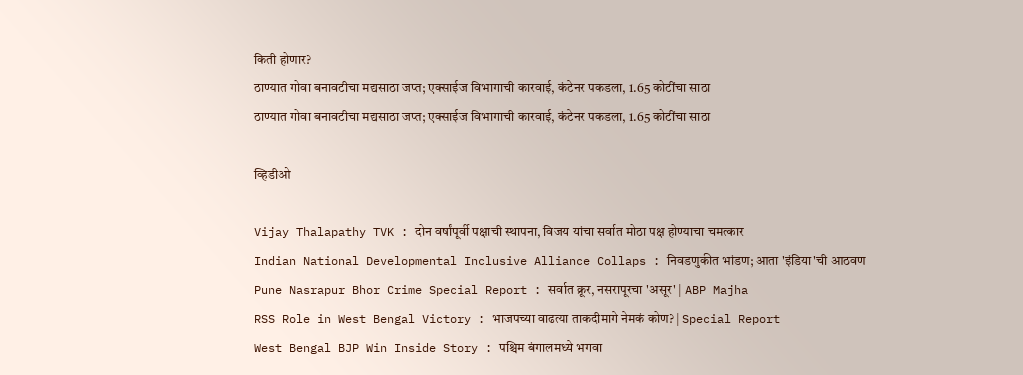किती होणार?
ठाण्यात गोवा बनावटीचा मद्यसाठा जप्त; एक्साईज विभागाची कारवाई, कंटेनर पकडला, 1.65 कोटींचा साठा
ठाण्यात गोवा बनावटीचा मद्यसाठा जप्त; एक्साईज विभागाची कारवाई, कंटेनर पकडला, 1.65 कोटींचा साठा

व्हिडीओ

Vijay Thalapathy TVK : दोन वर्षांपूर्वी पक्षाची स्थापना, विजय यांचा सर्वात मोठा पक्ष होण्याचा चमत्कार
Indian National Developmental Inclusive Alliance Collaps : निवडणुकीत भांडण; आता 'इंडिया'ची आठवण
Pune Nasrapur Bhor Crime Special Report : सर्वात क्रूर, नसरापूरचा 'असूर' | ABP Majha
RSS Role in West Bengal Victory : भाजपच्या वाढत्या ताकदीमागे नेमकं कोण? | Special Report
West Bengal BJP Win Inside Story : पश्चिम बंगालमध्ये भगवा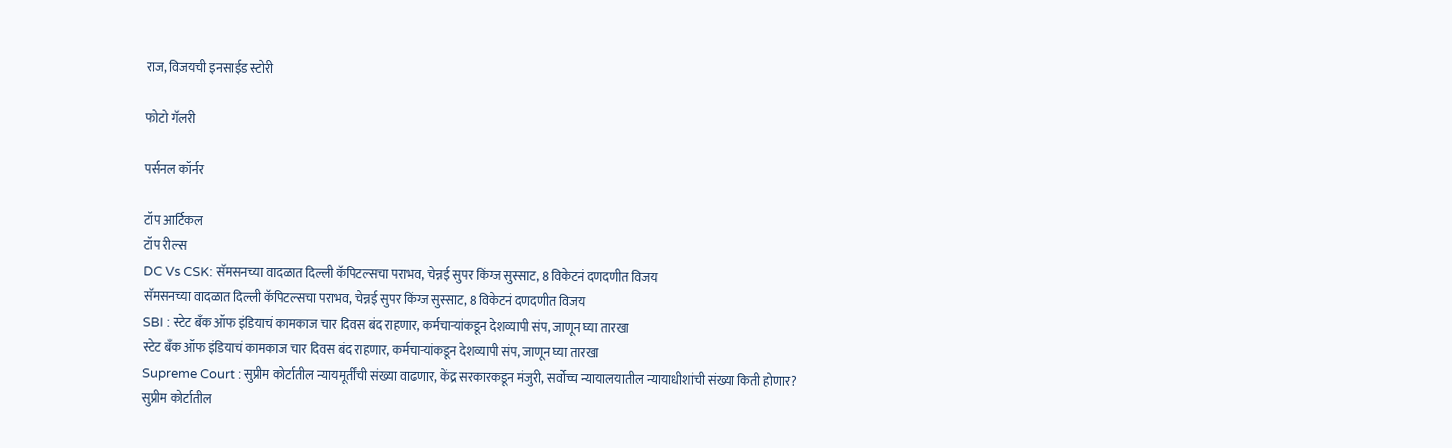राज, विजयची इनसाईड स्टोरी

फोटो गॅलरी

पर्सनल कॉर्नर

टॉप आर्टिकल
टॉप रील्स
DC Vs CSK: सॅमसनच्या वादळात दिल्ली कॅपिटल्सचा पराभव, चेन्नई सुपर किंग्ज सुस्साट, 8 विकेटनं दणदणीत विजय
सॅमसनच्या वादळात दिल्ली कॅपिटल्सचा पराभव, चेन्नई सुपर किंग्ज सुस्साट, 8 विकेटनं दणदणीत विजय
SBI : स्टेट बँक ऑफ इंडियाचं कामकाज चार दिवस बंद राहणार, कर्मचाऱ्यांकडून देशव्यापी संप, जाणून घ्या तारखा
स्टेट बँक ऑफ इंडियाचं कामकाज चार दिवस बंद राहणार, कर्मचाऱ्यांकडून देशव्यापी संप, जाणून घ्या तारखा
Supreme Court : सुप्रीम कोर्टातील न्यायमूर्तींची संख्या वाढणार, केंद्र सरकारकडून मंजुरी, सर्वोच्च न्यायालयातील न्यायाधीशांची संख्या किती होणार?
सुप्रीम कोर्टातील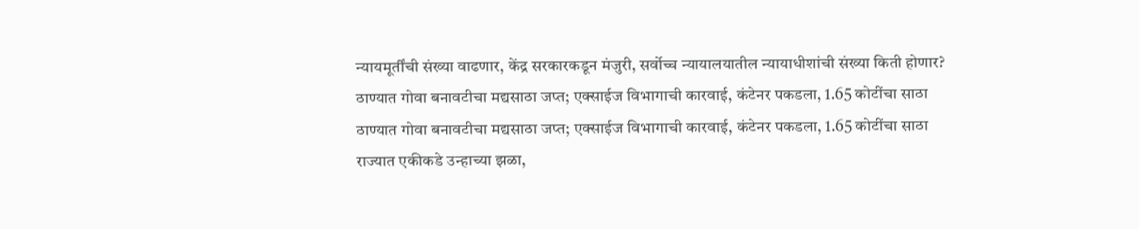न्यायमूर्तींची संख्या वाढणार, केंद्र सरकारकडून मंजुरी, सर्वोच्च न्यायालयातील न्यायाधीशांची संख्या किती होणार?
ठाण्यात गोवा बनावटीचा मद्यसाठा जप्त; एक्साईज विभागाची कारवाई, कंटेनर पकडला, 1.65 कोटींचा साठा
ठाण्यात गोवा बनावटीचा मद्यसाठा जप्त; एक्साईज विभागाची कारवाई, कंटेनर पकडला, 1.65 कोटींचा साठा
राज्यात एकीकडे उन्हाच्या झळा,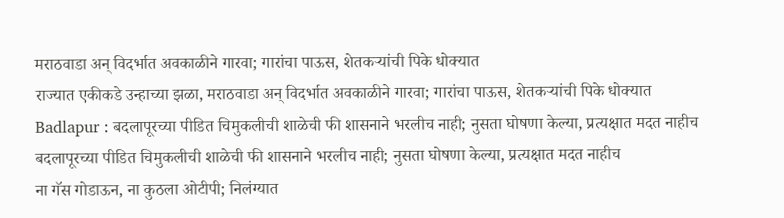मराठवाडा अन् विदर्भात अवकाळीने गारवा; गारांचा पाऊस, शेतकऱ्यांची पिके धोक्यात
राज्यात एकीकडे उन्हाच्या झळा, मराठवाडा अन् विदर्भात अवकाळीने गारवा; गारांचा पाऊस, शेतकऱ्यांची पिके धोक्यात
Badlapur : बदलापूरच्या पीडित चिमुकलीची शाळेची फी शासनाने भरलीच नाही; नुसता घोषणा केल्या, प्रत्यक्षात मदत नाहीच
बदलापूरच्या पीडित चिमुकलीची शाळेची फी शासनाने भरलीच नाही; नुसता घोषणा केल्या, प्रत्यक्षात मदत नाहीच
ना गॅस गोडाऊन, ना कुठला ओटीपी; निलंग्यात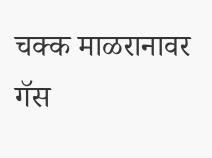चक्क माळरानावर गॅस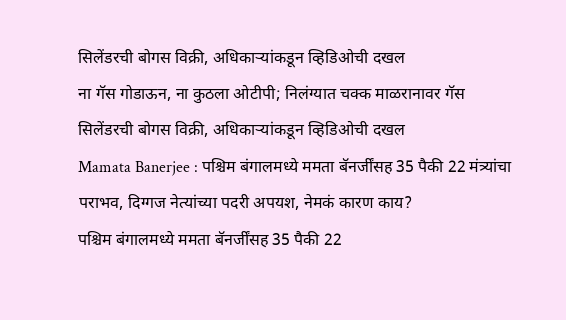सिलेंडरची बोगस विक्री, अधिकाऱ्यांकडून व्हिडिओची दखल
ना गॅस गोडाऊन, ना कुठला ओटीपी; निलंग्यात चक्क माळरानावर गॅस सिलेंडरची बोगस विक्री, अधिकाऱ्यांकडून व्हिडिओची दखल
Mamata Banerjee : पश्चिम बंगालमध्ये ममता बॅनर्जींसह 35 पैकी 22 मंत्र्यांचा पराभव, दिग्गज नेत्यांच्या पदरी अपयश, नेमकं कारण काय?
पश्चिम बंगालमध्ये ममता बॅनर्जींसह 35 पैकी 22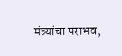मंत्र्यांचा पराभव,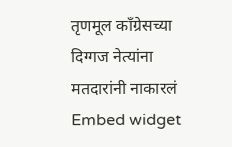तृणमूल काँग्रेसच्या दिग्गज नेत्यांना मतदारांनी नाकारलं
Embed widget